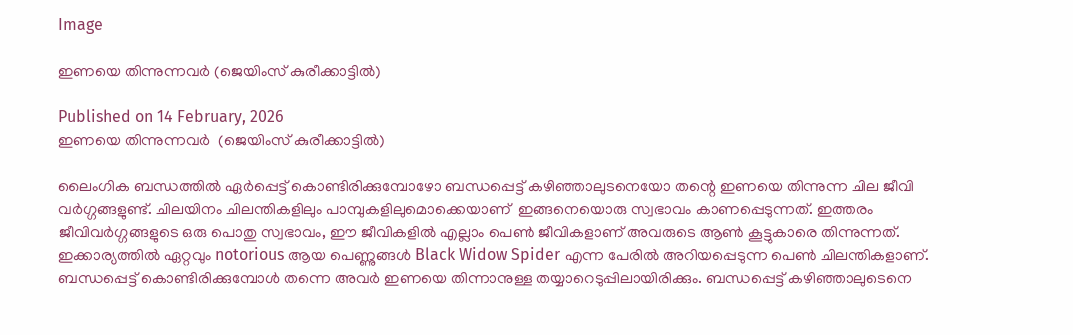Image

ഇണയെ തിന്നുന്നവർ (ജെയിംസ് കുരീക്കാട്ടിൽ)

Published on 14 February, 2026
ഇണയെ തിന്നുന്നവർ  (ജെയിംസ് കുരീക്കാട്ടിൽ)

ലൈംഗിക ബന്ധത്തിൽ ഏർപ്പെട്ട് കൊണ്ടിരിക്കുമ്പോഴോ ബന്ധപ്പെട്ട് കഴിഞ്ഞാലുടനെയോ തന്റെ ഇണയെ തിന്നുന്ന ചില ജീവി വർഗ്ഗങ്ങളുണ്ട്. ചിലയിനം ചിലന്തികളിലും പാമ്പുകളിലുമൊക്കെയാണ്  ഇങ്ങനെയൊരു സ്വഭാവം കാണപ്പെടുന്നത്. ഇത്തരം ജീവിവർഗ്ഗങ്ങളുടെ ഒരു പൊതു സ്വഭാവം, ഈ ജീവികളിൽ എല്ലാം പെൺ ജീവികളാണ് അവരുടെ ആൺ കൂട്ടുകാരെ തിന്നുന്നത്. ഇക്കാര്യത്തിൽ ഏറ്റവും notorious ആയ പെണ്ണുങ്ങൾ Black Widow Spider എന്ന പേരിൽ അറിയപ്പെടുന്ന പെൺ ചിലന്തികളാണ്.  ബന്ധപ്പെട്ട് കൊണ്ടിരിക്കുമ്പോൾ തന്നെ അവർ ഇണയെ തിന്നാനുള്ള തയ്യാറെടുപ്പിലായിരിക്കും. ബന്ധപ്പെട്ട് കഴിഞ്ഞാലുടെനെ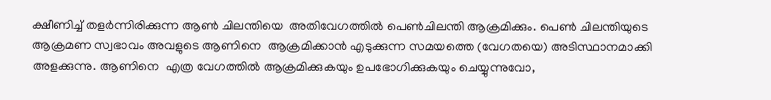ക്ഷീണിച്ച് തളർന്നിരിക്കുന്ന ആൺ ചിലന്തിയെ  അതിവേഗത്തിൽ പെൺചിലന്തി ആക്രമിക്കും. പെൺ ചിലന്തിയുടെ  ആക്രമണ സ്വഭാവം അവളുടെ ആണിനെ  ആക്രമിക്കാൻ എടുക്കുന്ന സമയത്തെ (വേഗതയെ) അടിസ്ഥാനമാക്കി അളക്കുന്നു. ആണിനെ  എത്ര വേഗത്തിൽ ആക്രമിക്കുകയും ഉപഭോഗിക്കുകയും ചെയ്യുന്നുവോ,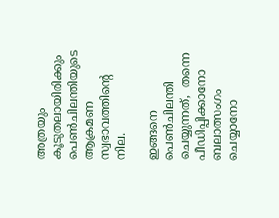അത്രയും കൂടുതലായിരിക്കും പെൺചിലന്തിയുടെ ആക്രമണ സ്വഭാവത്തിന്റെ നില.

ഇങ്ങനെ പെൺചിലന്തി ചെയ്യുന്നത്,  തന്നെ പീഡിപ്പിക്കാനോ  ബലാത്സംഗം ചെയ്യാനോ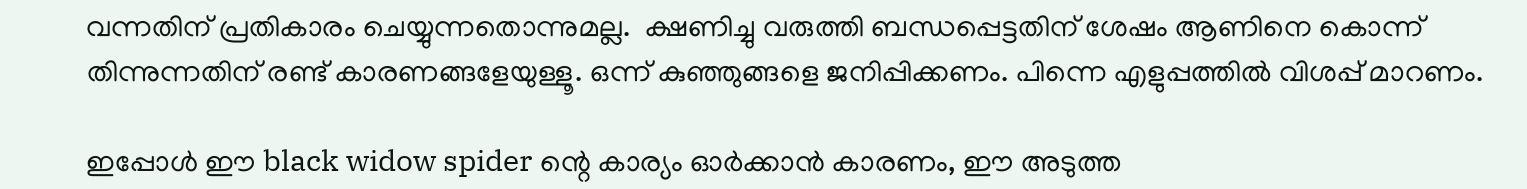വന്നതിന് പ്രതികാരം ചെയ്യുന്നതൊന്നുമല്ല.  ക്ഷണിച്ചു വരുത്തി ബന്ധപ്പെട്ടതിന് ശേഷം ആണിനെ കൊന്ന് തിന്നുന്നതിന് രണ്ട് കാരണങ്ങളേയുള്ളൂ. ഒന്ന് കുഞ്ഞുങ്ങളെ ജനിപ്പിക്കണം. പിന്നെ എളുപ്പത്തിൽ വിശപ്പ് മാറണം.

ഇപ്പോൾ ഈ black widow spider ന്റെ കാര്യം ഓർക്കാൻ കാരണം, ഈ അടുത്ത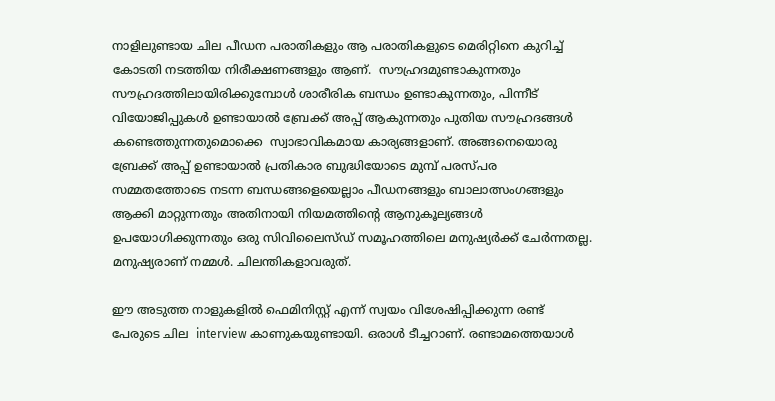നാളിലുണ്ടായ ചില പീഡന പരാതികളും ആ പരാതികളുടെ മെരിറ്റിനെ കുറിച്ച് കോടതി നടത്തിയ നിരീക്ഷണങ്ങളും ആണ്.  സൗഹ്രദമുണ്ടാകുന്നതും സൗഹ്രദത്തിലായിരിക്കുമ്പോൾ ശാരീരിക ബന്ധം ഉണ്ടാകുന്നതും, പിന്നീട് വിയോജിപ്പുകൾ ഉണ്ടായാൽ ബ്രേക്ക് അപ്പ് ആകുന്നതും പുതിയ സൗഹ്രദങ്ങൾ കണ്ടെത്തുന്നതുമൊക്കെ  സ്വാഭാവികമായ കാര്യങ്ങളാണ്. അങ്ങനെയൊരു ബ്രേക്ക് അപ്പ് ഉണ്ടായാൽ പ്രതികാര ബുദ്ധിയോടെ മുമ്പ് പരസ്പര സമ്മതത്തോടെ നടന്ന ബന്ധങ്ങളെയെല്ലാം പീഡനങ്ങളും ബാലാത്സംഗങ്ങളും ആക്കി മാറ്റുന്നതും അതിനായി നിയമത്തിന്റെ ആനുകൂല്യങ്ങൾ ഉപയോഗിക്കുന്നതും ഒരു സിവിലൈസ്‌ഡ് സമൂഹത്തിലെ മനുഷ്യർക്ക് ചേർന്നതല്ല. മനുഷ്യരാണ് നമ്മൾ. ചിലന്തികളാവരുത്.

ഈ അടുത്ത നാളുകളിൽ ഫെമിനിസ്റ്റ് എന്ന് സ്വയം വിശേഷിപ്പിക്കുന്ന രണ്ട് പേരുടെ ചില  interview കാണുകയുണ്ടായി. ഒരാൾ ടീച്ചറാണ്. രണ്ടാമത്തെയാൾ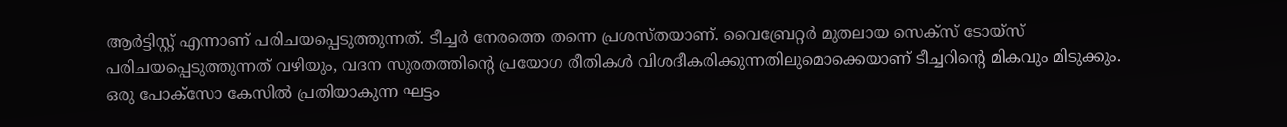ആർട്ടിസ്റ്റ് എന്നാണ് പരിചയപ്പെടുത്തുന്നത്. ടീച്ചർ നേരത്തെ തന്നെ പ്രശസ്തയാണ്. വൈബ്രേറ്റർ മുതലായ സെക്സ് ടോയ്‌സ് പരിചയപ്പെടുത്തുന്നത് വഴിയും, വദന സുരതത്തിന്റെ പ്രയോഗ രീതികൾ വിശദീകരിക്കുന്നതിലുമൊക്കെയാണ് ടീച്ചറിന്റെ മികവും മിടുക്കും. ഒരു പോക്സോ കേസിൽ പ്രതിയാകുന്ന ഘട്ടം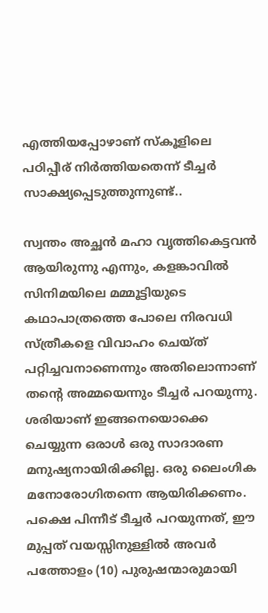എത്തിയപ്പോഴാണ് സ്കൂളിലെ പഠിപ്പീര് നിർത്തിയതെന്ന് ടീച്ചർ സാക്ഷ്യപ്പെടുത്തുന്നുണ്ട്..

സ്വന്തം അച്ഛൻ മഹാ വൃത്തികെട്ടവൻ ആയിരുന്നു എന്നും, കളങ്കാവിൽ സിനിമയിലെ മമ്മൂട്ടിയുടെ കഥാപാത്രത്തെ പോലെ നിരവധി സ്ത്രീകളെ വിവാഹം ചെയ്ത് പറ്റിച്ചവനാണെന്നും അതിലൊന്നാണ് തന്റെ അമ്മയെന്നും ടീച്ചർ പറയുന്നു. ശരിയാണ് ഇങ്ങനെയൊക്കെ ചെയ്യുന്ന ഒരാൾ ഒരു സാദാരണ മനുഷ്യനായിരിക്കില്ല. ഒരു ലൈംഗിക മനോരോഗിതന്നെ ആയിരിക്കണം. പക്ഷെ പിന്നീട് ടീച്ചർ പറയുന്നത്, ഈ മുപ്പത് വയസ്സിനുള്ളിൽ അവർ  പത്തോളം (10) പുരുഷന്മാരുമായി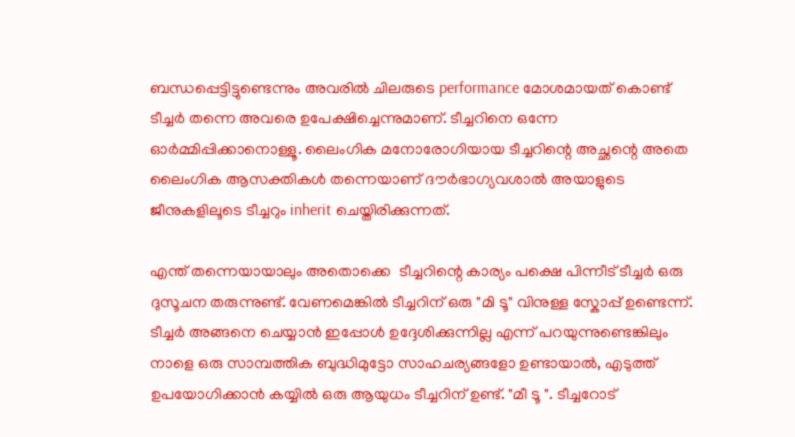ബന്ധപ്പെട്ടിട്ടുണ്ടെന്നും അവരിൽ ചിലരുടെ performance മോശമായത് കൊണ്ട് ടീച്ചർ തന്നെ അവരെ ഉപേക്ഷിച്ചെന്നുമാണ്. ടീച്ചറിനെ ഒന്നേ ഓർമ്മിപ്പിക്കാനൊള്ളൂ. ലൈംഗിക മനോരോഗിയായ ടീച്ചറിന്റെ അച്ഛന്റെ അതെ ലൈംഗിക ആസക്തികൾ തന്നെയാണ് ദൗർഭാഗ്യവശാൽ അയാളുടെ ജീനുകളിലൂടെ ടീച്ചറും inherit ചെയ്തിരിക്കുന്നത്.

എന്ത് തന്നെയായാലും അതൊക്കെ  ടീച്ചറിന്റെ കാര്യം പക്ഷെ പിന്നീട് ടീച്ചർ ഒരു ദുസൂചന തരുന്നുണ്ട്. വേണമെങ്കിൽ ടീച്ചറിന് ഒരു "മി ടൂ" വിനുള്ള സ്കോപ്പ് ഉണ്ടെന്ന്. ടീച്ചർ അങ്ങനെ ചെയ്യാൻ ഇപ്പോൾ ഉദ്ദേശിക്കുന്നില്ല എന്ന് പറയുന്നുണ്ടെങ്കിലും നാളെ ഒരു സാമ്പത്തിക ബുദ്ധിമുട്ടോ സാഹചര്യങ്ങളോ ഉണ്ടായാൽ, എടുത്ത് ഉപയോഗിക്കാൻ കയ്യിൽ ഒരു ആയുധം ടീച്ചറിന് ഉണ്ട്. "മീ ടൂ ". ടീച്ചറോട്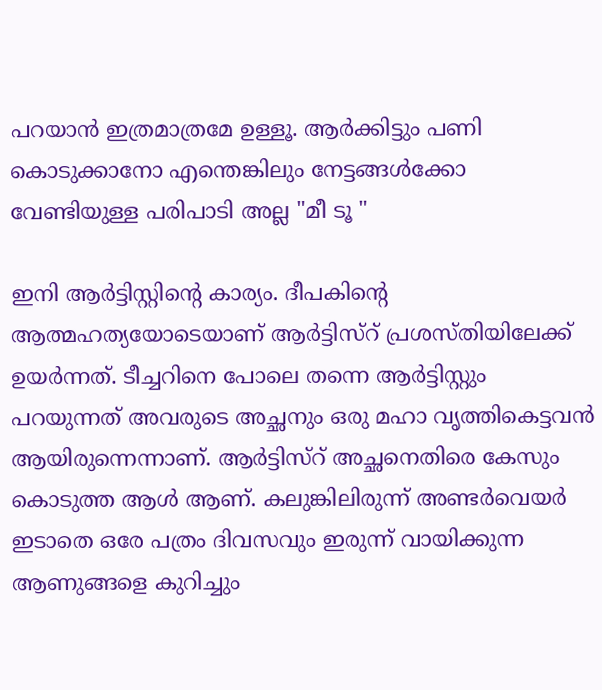പറയാൻ ഇത്രമാത്രമേ ഉള്ളൂ. ആർക്കിട്ടും പണി കൊടുക്കാനോ എന്തെങ്കിലും നേട്ടങ്ങൾക്കോ വേണ്ടിയുള്ള പരിപാടി അല്ല "മീ ടൂ "

ഇനി ആർട്ടിസ്റ്റിന്റെ കാര്യം. ദീപകിന്റെ ആത്മഹത്യയോടെയാണ് ആർട്ടിസ്റ് പ്രശസ്തിയിലേക്ക് ഉയർന്നത്. ടീച്ചറിനെ പോലെ തന്നെ ആർട്ടിസ്റ്റും പറയുന്നത് അവരുടെ അച്ഛനും ഒരു മഹാ വൃത്തികെട്ടവൻ ആയിരുന്നെന്നാണ്. ആർട്ടിസ്റ് അച്ഛനെതിരെ കേസും കൊടുത്ത ആൾ ആണ്. കലുങ്കിലിരുന്ന് അണ്ടർവെയർ ഇടാതെ ഒരേ പത്രം ദിവസവും ഇരുന്ന് വായിക്കുന്ന ആണുങ്ങളെ കുറിച്ചും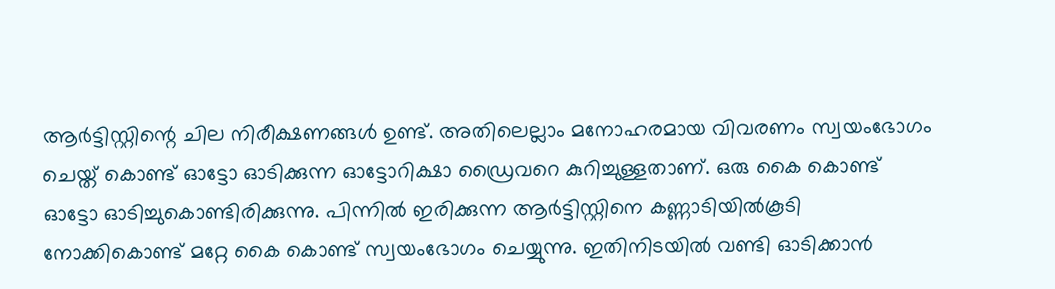ആർട്ടിസ്റ്റിന്റെ ചില നിരീക്ഷണങ്ങൾ ഉണ്ട്. അതിലെല്ലാം മനോഹരമായ വിവരണം സ്വയംഭോഗം  ചെയ്ത് കൊണ്ട് ഓട്ടോ ഓടിക്കുന്ന ഓട്ടോറിക്ഷാ ഡ്രൈവറെ കുറിച്ചുള്ളതാണ്. ഒരു കൈ കൊണ്ട് ഓട്ടോ ഓടിച്ചുകൊണ്ടിരിക്കുന്നു. പിന്നിൽ ഇരിക്കുന്ന ആർട്ടിസ്റ്റിനെ കണ്ണാടിയിൽകൂടി നോക്കികൊണ്ട് മറ്റേ കൈ കൊണ്ട് സ്വയംഭോഗം ചെയ്യുന്നു. ഇതിനിടയിൽ വണ്ടി ഓടിക്കാൻ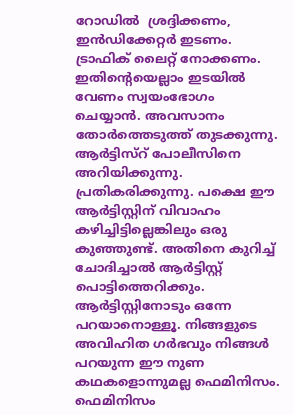റോഡിൽ  ശ്രദ്ദിക്കണം, ഇൻഡിക്കേറ്റർ ഇടണം. ട്രാഫിക് ലൈറ്റ് നോക്കണം. ഇതിന്റെയെല്ലാം ഇടയിൽ വേണം സ്വയംഭോഗം ചെയ്യാൻ. അവസാനം തോർത്തെടുത്ത് തുടക്കുന്നു. ആർട്ടിസ്റ് പോലീസിനെ അറിയിക്കുന്നു. പ്രതികരിക്കുന്നു. പക്ഷെ ഈ ആർട്ടിസ്റ്റിന് വിവാഹം കഴിച്ചിട്ടില്ലെങ്കിലും ഒരു കുഞ്ഞുണ്ട്. അതിനെ കുറിച്ച് ചോദിച്ചാൽ ആർട്ടിസ്റ്റ് പൊട്ടിത്തെറിക്കും. ആർട്ടിസ്റ്റിനോടും ഒന്നേ പറയാനൊള്ളൂ. നിങ്ങളുടെ അവിഹിത ഗർഭവും നിങ്ങൾ പറയുന്ന ഈ നുണ കഥകളൊന്നുമല്ല ഫെമിനിസം. ഫെമിനിസം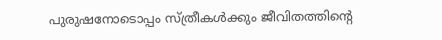പുരുഷനോടൊപ്പം സ്ത്രീകൾക്കും ജീവിതത്തിന്റെ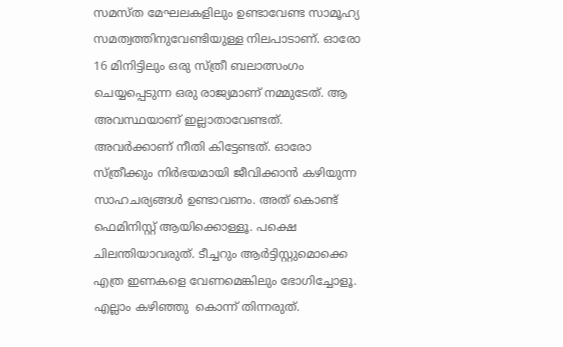സമസ്ത മേഘലകളിലും ഉണ്ടാവേണ്ട സാമൂഹ്യ സമത്വത്തിനുവേണ്ടിയുള്ള നിലപാടാണ്. ഓരോ 16 മിനിട്ടിലും ഒരു സ്ത്രീ ബലാത്സംഗം ചെയ്യപ്പെടുന്ന ഒരു രാജ്യമാണ് നമ്മുടേത്. ആ അവസ്ഥയാണ് ഇല്ലാതാവേണ്ടത്. അവർക്കാണ് നീതി കിട്ടേണ്ടത്. ഓരോ സ്ത്രീക്കും നിർഭയമായി ജീവിക്കാൻ കഴിയുന്ന സാഹചര്യങ്ങൾ ഉണ്ടാവണം. അത് കൊണ്ട്  ഫെമിനിസ്റ്റ് ആയിക്കൊള്ളൂ. പക്ഷെ ചിലന്തിയാവരുത്. ടീച്ചറും ആർട്ടിസ്റ്റുമൊക്കെ എത്ര ഇണകളെ വേണമെങ്കിലും ഭോഗിച്ചോളൂ. എല്ലാം കഴിഞ്ഞു  കൊന്ന് തിന്നരുത്.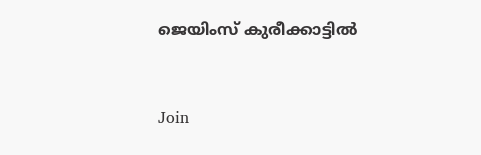ജെയിംസ് കുരീക്കാട്ടിൽ


Join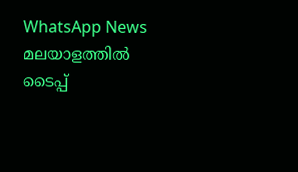WhatsApp News
മലയാളത്തില്‍ ടൈപ്പ്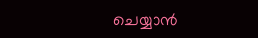ചെയ്യാന്‍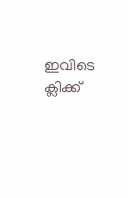ഇവിടെ ക്ലിക്ക്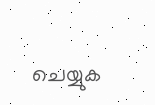ചെയ്യുക